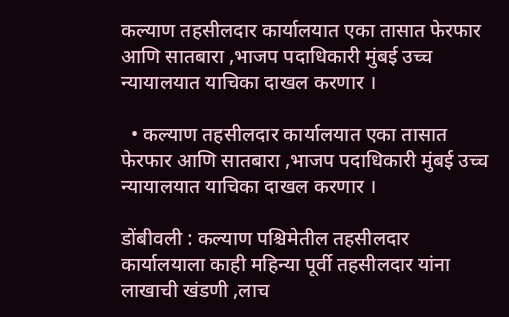कल्याण तहसीलदार कार्यालयात एका तासात फेरफार आणि सातबारा ,भाजप पदाधिकारी मुंबई उच्च न्यायालयात याचिका दाखल करणार ।

  • कल्याण तहसीलदार कार्यालयात एका तासात फेरफार आणि सातबारा ,भाजप पदाधिकारी मुंबई उच्च न्यायालयात याचिका दाखल करणार ।

डोंबीवली : कल्याण पश्चिमेतील तहसीलदार कार्यालयाला काही महिन्या पूर्वी तहसीलदार यांना लाखाची खंडणी ,लाच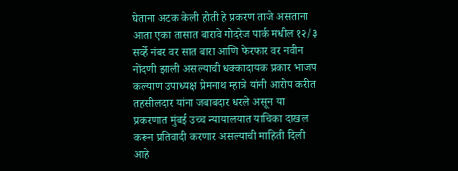घेताना अटक केली होती हे प्रकरण ताजे असताना आता एका तासात बारावे गोदरेज पार्क मधील १२/३ सर्व्हे नंबर वर सात बारा आणि फेरफार वर नवीन नोंदणी झाली असल्याची धक्कादायक प्रकार भाजप कल्याण उपाध्यक्ष प्रेमनाथ म्हात्रे यांनी आरोप करीत तहसीलदार यांना जबाबदार धरले असून या प्रकरणात मुंबई उच्च न्यायालयात याचिका दाखल करून प्रतिवादी करणार असल्याची माहिती दिली आहे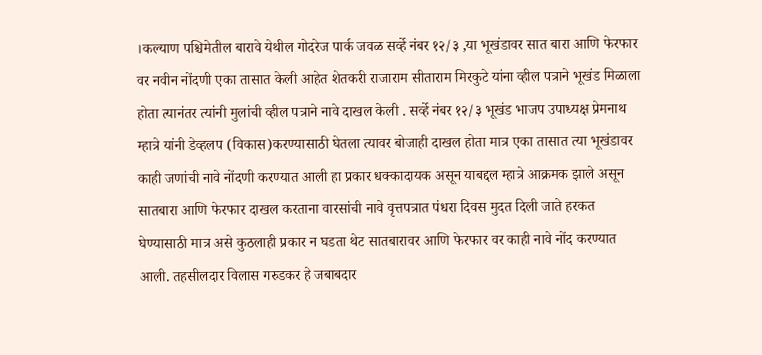।कल्याण पश्चिमेतील बारावे येथील गोदरेज पार्क जवळ सर्व्हे नंबर १२/३ ,या भूखंडावर सात बारा आणि फेरफार वर नवीन नोंदणी एका तासात केली आहेत शेतकरी राजाराम सीताराम मिरकुटे यांना व्हील पत्राने भूखंड मिळाला होता त्यानंतर त्यांनी मुलांची व्हील पत्राने नावे दाखल केली . सर्व्हे नंबर १२/३ भूखंड भाजप उपाध्यक्ष प्रेमनाथ म्हात्रे यांनी डेव्हलप (विकास)करण्यासाठी घेतला त्यावर बोजाही दाखल होता मात्र एका तासात त्या भूखंडावर काही जणांची नावे नोंदणी करण्यात आली हा प्रकार धक्कादायक असून याबद्दल म्हात्रे आक्रमक झाले असून सातबारा आणि फेरफार दाखल करताना वारसांची नावे वृत्तपत्रात पंधरा दिवस मुदत दिली जाते हरकत घेण्यासाठी मात्र असे कुठलाही प्रकार न घडता थेट सातबारावर आणि फेरफार वर काही नावे नोंद करण्यात आली. तहसीलदार विलास गरुडकर हे जबाबदार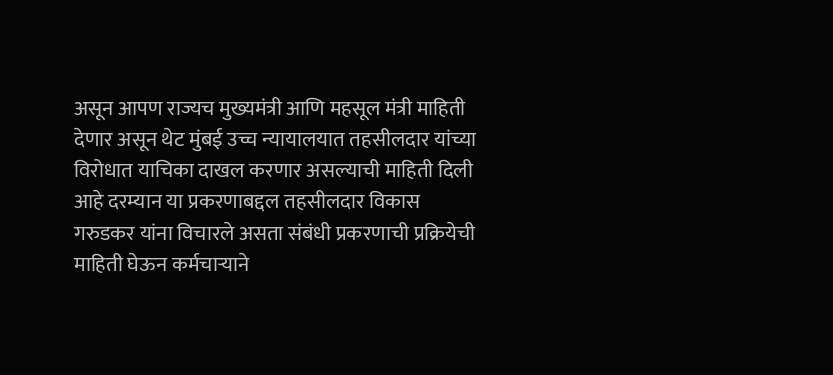असून आपण राज्यच मुख्यमंत्री आणि महसूल मंत्री माहिती देणार असून थेट मुंबई उच्च न्यायालयात तहसीलदार यांच्या विरोधात याचिका दाखल करणार असल्याची माहिती दिली आहे दरम्यान या प्रकरणाबद्दल तहसीलदार विकास गरुडकर यांना विचारले असता संबंधी प्रकरणाची प्रक्रियेची माहिती घेऊन कर्मचाऱ्याने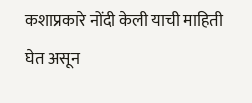कशाप्रकारे नोंदी केली याची माहिती घेत असून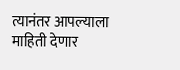त्यानंतर आपल्याला माहिती देणार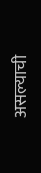असल्याची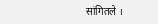सांगितले ।